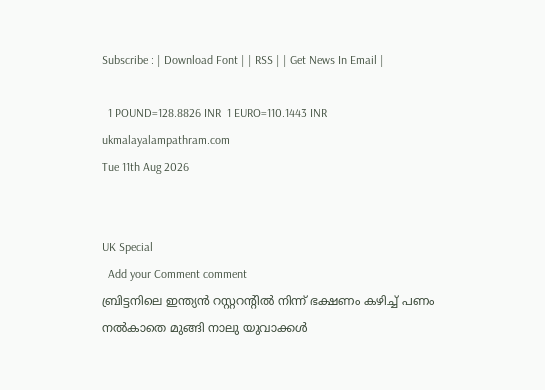Subscribe : | Download Font | | RSS | | Get News In Email |

  1 POUND=128.8826 INR  1 EURO=110.1443 INR
ukmalayalampathram.com
Tue 11th Aug 2026


UK Special
  Add your Comment comment
ബ്രിട്ടനിലെ ഇന്ത്യന്‍ റസ്റ്ററന്റില്‍ നിന്ന് ഭക്ഷണം കഴിച്ച് പണം നല്‍കാതെ മുങ്ങി നാലു യുവാക്കള്‍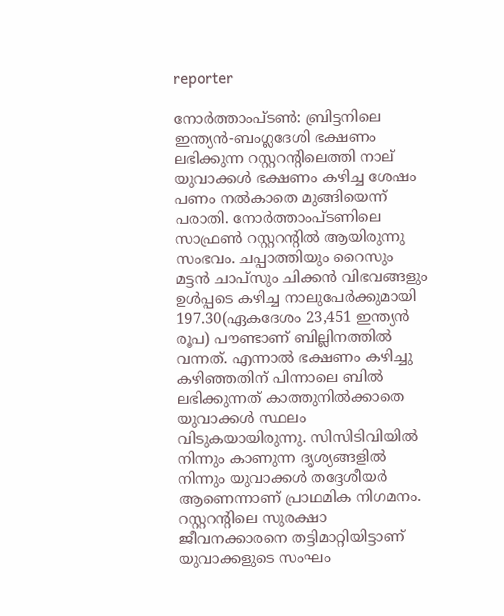reporter

നോര്‍ത്താംപ്ടണ്‍: ബ്രിട്ടനിലെ ഇന്ത്യന്‍-ബംഗ്ലദേശി ഭക്ഷണം ലഭിക്കുന്ന റസ്റ്ററന്റിലെത്തി നാല് യുവാക്കള്‍ ഭക്ഷണം കഴിച്ച ശേഷം പണം നല്‍കാതെ മുങ്ങിയെന്ന് പരാതി. നോര്‍ത്താംപ്ടണിലെ സാഫ്രണ്‍ റസ്റ്ററന്റില്‍ ആയിരുന്നു സംഭവം. ചപ്പാത്തിയും റൈസും മട്ടന്‍ ചാപ്‌സും ചിക്കന്‍ വിഭവങ്ങളും ഉള്‍പ്പടെ കഴിച്ച നാലുപേര്‍ക്കുമായി 197.30(ഏകദേശം 23,451 ഇന്ത്യന്‍ രൂപ) പൗണ്ടാണ് ബില്ലിനത്തില്‍ വന്നത്. എന്നാല്‍ ഭക്ഷണം കഴിച്ചു കഴിഞ്ഞതിന് പിന്നാലെ ബില്‍ ലഭിക്കുന്നത് കാത്തുനില്‍ക്കാതെ യുവാക്കള്‍ സ്ഥലം വിടുകയായിരുന്നു. സിസിടിവിയില്‍ നിന്നും കാണുന്ന ദൃശ്യങ്ങളില്‍ നിന്നും യുവാക്കള്‍ തദ്ദേശീയര്‍ ആണെന്നാണ് പ്രാഥമിക നിഗമനം. റസ്റ്ററന്റിലെ സുരക്ഷാ ജീവനക്കാരനെ തട്ടിമാറ്റിയിട്ടാണ് യുവാക്കളുടെ സംഘം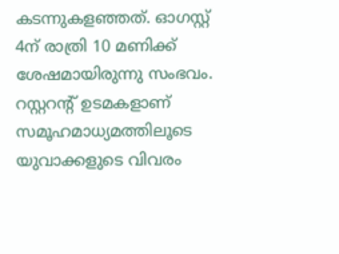കടന്നുകളഞ്ഞത്. ഓഗസ്റ്റ് 4ന് രാത്രി 10 മണിക്ക് ശേഷമായിരുന്നു സംഭവം. റസ്റ്ററന്റ് ഉടമകളാണ് സമൂഹമാധ്യമത്തിലൂടെ യുവാക്കളുടെ വിവരം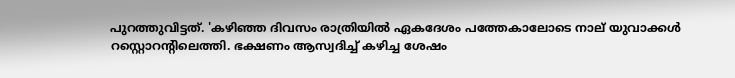പുറത്തുവിട്ടത്. 'കഴിഞ്ഞ ദിവസം രാത്രിയില്‍ ഏകദേശം പത്തേകാലോടെ നാല് യുവാക്കള്‍ റസ്റ്റൊറന്റിലെത്തി. ഭക്ഷണം ആസ്വദിച്ച് കഴിച്ച ശേഷം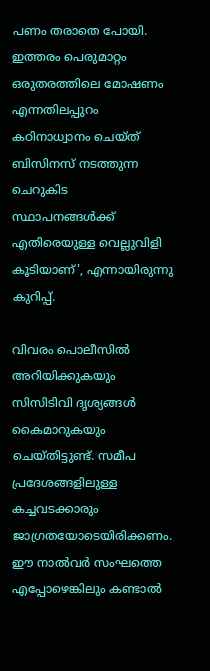പണം തരാതെ പോയി. ഇത്തരം പെരുമാറ്റം ഒരുതരത്തിലെ മോഷണം എന്നതിലപ്പുറം കഠിനാധ്വാനം ചെയ്ത് ബിസിനസ് നടത്തുന്ന ചെറുകിട സ്ഥാപനങ്ങള്‍ക്ക് എതിരെയുള്ള വെല്ലുവിളി കൂടിയാണ്', എന്നായിരുന്നു കുറിപ്പ്.

വിവരം പൊലീസില്‍ അറിയിക്കുകയും സിസിടിവി ദൃശ്യങ്ങള്‍ കൈമാറുകയും ചെയ്തിട്ടുണ്ട്. സമീപ പ്രദേശങ്ങളിലുള്ള കച്ചവടക്കാരും ജാഗ്രതയോടെയിരിക്കണം. ഈ നാല്‍വര്‍ സംഘത്തെ എപ്പോഴെങ്കിലും കണ്ടാല്‍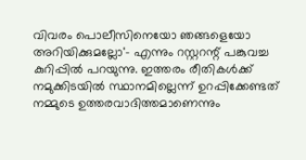വിവരം പൊലീസിനെയോ ഞങ്ങളെയോ അറിയിക്കുമല്ലോ'- എന്നും റസ്റ്ററന്റ് പങ്കുവച്ച കുറിപ്പില്‍ പറയുന്നു. ഇത്തരം രീതികള്‍ക്ക് നമുക്കിടയില്‍ സ്ഥാനമില്ലെന്ന് ഉറപ്പിക്കേണ്ടത് നമ്മുടെ ഉത്തരവാദിത്തമാണെന്നും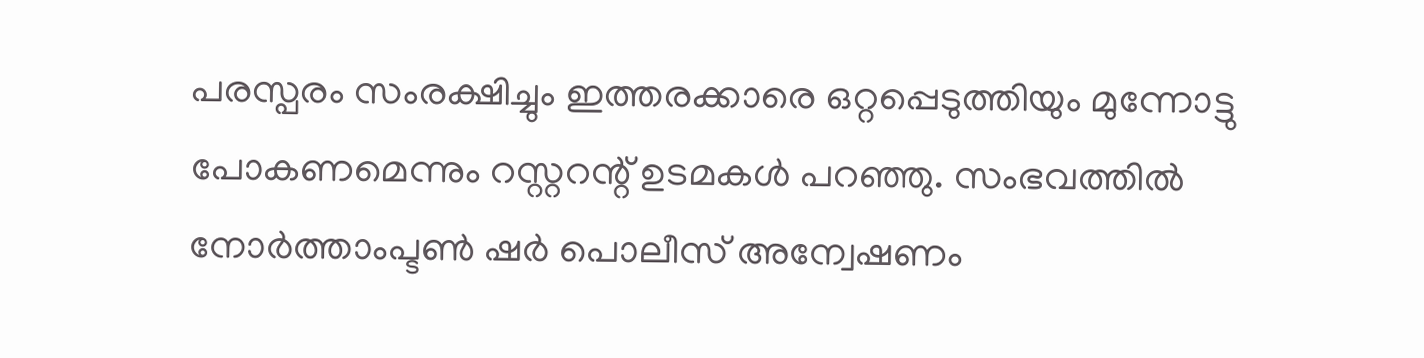പരസ്പരം സംരക്ഷിച്ചും ഇത്തരക്കാരെ ഒറ്റപ്പെടുത്തിയും മുന്നോട്ടു പോകണമെന്നും റസ്റ്ററന്റ് ഉടമകള്‍ പറഞ്ഞു. സംഭവത്തില്‍ നോര്‍ത്താംപ്ടണ്‍ ഷര്‍ പൊലീസ് അന്വേഷണം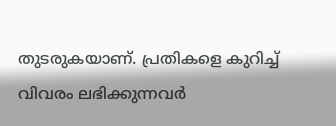തുടരുകയാണ്. പ്രതികളെ കുറിച്ച് വിവരം ലഭിക്കുന്നവര്‍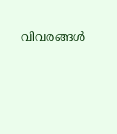വിവരങ്ങള്‍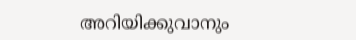അറിയിക്കുവാനും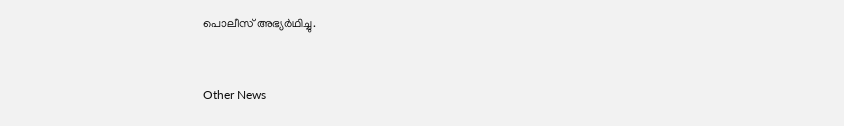പൊലീസ് അഭ്യര്‍ഥിച്ചു.


Other News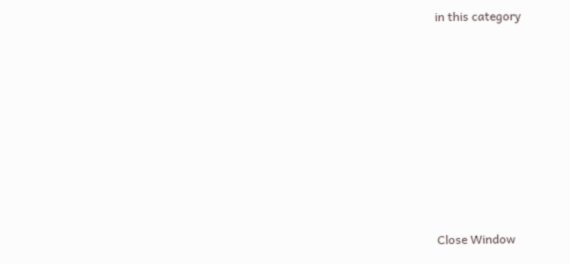in this category








Close Window